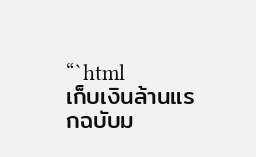“`html
เก็บเงินล้านแรกฉบับม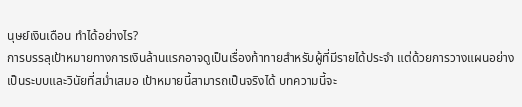นุษย์เงินเดือน ทำได้อย่างไร?
การบรรลุเป้าหมายทางการเงินล้านแรกอาจดูเป็นเรื่องท้าทายสำหรับผู้ที่มีรายได้ประจำ แต่ด้วยการวางแผนอย่างเป็นระบบและวินัยที่สม่ำเสมอ เป้าหมายนี้สามารถเป็นจริงได้ บทความนี้จะ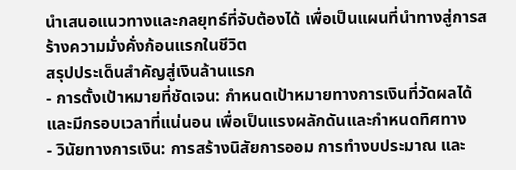นำเสนอแนวทางและกลยุทธ์ที่จับต้องได้ เพื่อเป็นแผนที่นำทางสู่การสร้างความมั่งคั่งก้อนแรกในชีวิต
สรุปประเด็นสำคัญสู่เงินล้านแรก
- การตั้งเป้าหมายที่ชัดเจน: กำหนดเป้าหมายทางการเงินที่วัดผลได้และมีกรอบเวลาที่แน่นอน เพื่อเป็นแรงผลักดันและกำหนดทิศทาง
- วินัยทางการเงิน: การสร้างนิสัยการออม การทำงบประมาณ และ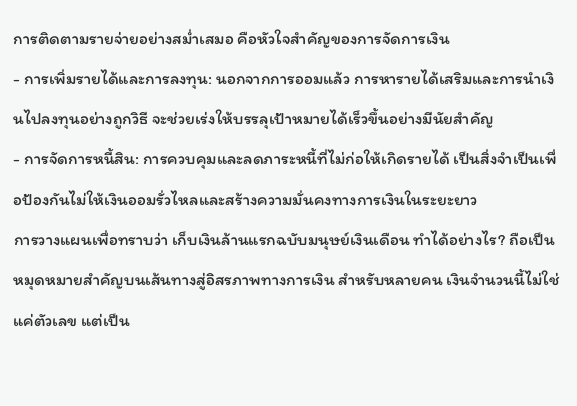การติดตามรายจ่ายอย่างสม่ำเสมอ คือหัวใจสำคัญของการจัดการเงิน
- การเพิ่มรายได้และการลงทุน: นอกจากการออมแล้ว การหารายได้เสริมและการนำเงินไปลงทุนอย่างถูกวิธี จะช่วยเร่งให้บรรลุเป้าหมายได้เร็วขึ้นอย่างมีนัยสำคัญ
- การจัดการหนี้สิน: การควบคุมและลดภาระหนี้ที่ไม่ก่อให้เกิดรายได้ เป็นสิ่งจำเป็นเพื่อป้องกันไม่ให้เงินออมรั่วไหลและสร้างความมั่นคงทางการเงินในระยะยาว
การวางแผนเพื่อทราบว่า เก็บเงินล้านแรกฉบับมนุษย์เงินเดือน ทำได้อย่างไร? ถือเป็นหมุดหมายสำคัญบนเส้นทางสู่อิสรภาพทางการเงิน สำหรับหลายคน เงินจำนวนนี้ไม่ใช่แค่ตัวเลข แต่เป็น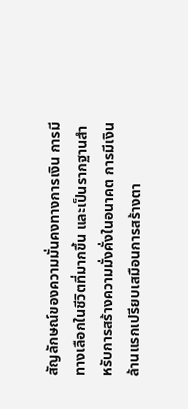สัญลักษณ์ของความมั่นคงทางการเงิน การมีทางเลือกในชีวิตที่มากขึ้น และเป็นรากฐานสำหรับการสร้างความมั่งคั่งในอนาคต การมีเงินล้านแรกเปรียบเสมือนการสร้างตา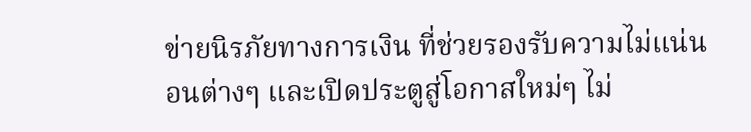ข่ายนิรภัยทางการเงิน ที่ช่วยรองรับความไม่แน่นอนต่างๆ และเปิดประตูสู่โอกาสใหม่ๆ ไม่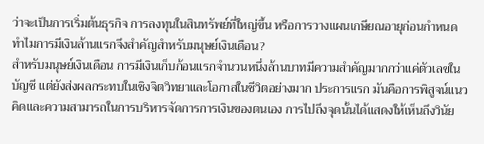ว่าจะเป็นการเริ่มต้นธุรกิจ การลงทุนในสินทรัพย์ที่ใหญ่ขึ้น หรือการวางแผนเกษียณอายุก่อนกำหนด
ทำไมการมีเงินล้านแรกจึงสำคัญสำหรับมนุษย์เงินเดือน?
สำหรับมนุษย์เงินเดือน การมีเงินเก็บก้อนแรกจำนวนหนึ่งล้านบาทมีความสำคัญมากกว่าแค่ตัวเลขในบัญชี แต่ยังส่งผลกระทบในเชิงจิตวิทยาและโอกาสในชีวิตอย่างมาก ประการแรก มันคือการพิสูจน์แนวคิดและความสามารถในการบริหารจัดการการเงินของตนเอง การไปถึงจุดนั้นได้แสดงให้เห็นถึงวินัย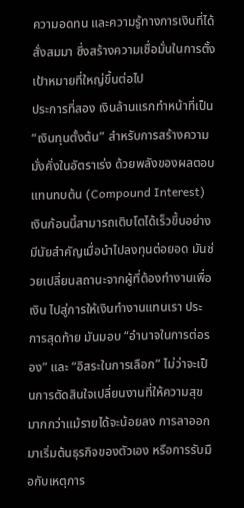ความอดทน และความรู้ทางการเงินที่ได้สั่งสมมา ซึ่งสร้างความเชื่อมั่นในการตั้งเป้าหมายที่ใหญ่ขึ้นต่อไป
ประการที่สอง เงินล้านแรกทำหน้าที่เป็น “เงินทุนตั้งต้น” สำหรับการสร้างความมั่งคั่งในอัตราเร่ง ด้วยพลังของผลตอบแทนทบต้น (Compound Interest) เงินก้อนนี้สามารถเติบโตได้เร็วขึ้นอย่างมีนัยสำคัญเมื่อนำไปลงทุนต่อยอด มันช่วยเปลี่ยนสถานะจากผู้ที่ต้องทำงานเพื่อเงิน ไปสู่การให้เงินทำงานแทนเรา ประการสุดท้าย มันมอบ “อำนาจในการต่อรอง” และ “อิสระในการเลือก” ไม่ว่าจะเป็นการตัดสินใจเปลี่ยนงานที่ให้ความสุขมากกว่าแม้รายได้จะน้อยลง การลาออกมาเริ่มต้นธุรกิจของตัวเอง หรือการรับมือกับเหตุการ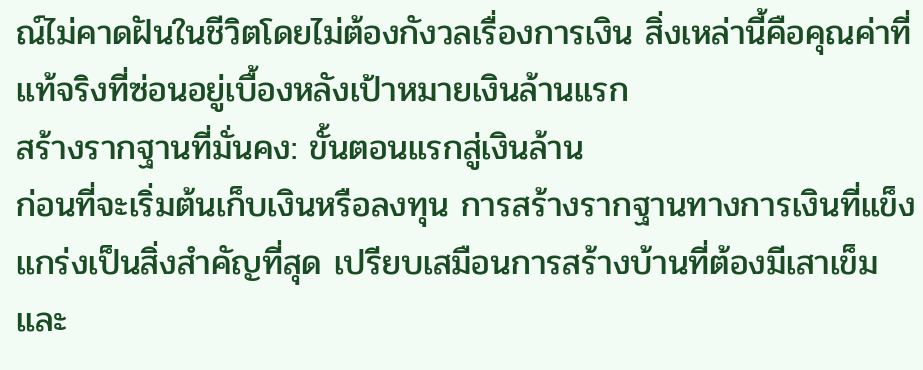ณ์ไม่คาดฝันในชีวิตโดยไม่ต้องกังวลเรื่องการเงิน สิ่งเหล่านี้คือคุณค่าที่แท้จริงที่ซ่อนอยู่เบื้องหลังเป้าหมายเงินล้านแรก
สร้างรากฐานที่มั่นคง: ขั้นตอนแรกสู่เงินล้าน
ก่อนที่จะเริ่มต้นเก็บเงินหรือลงทุน การสร้างรากฐานทางการเงินที่แข็งแกร่งเป็นสิ่งสำคัญที่สุด เปรียบเสมือนการสร้างบ้านที่ต้องมีเสาเข็มและ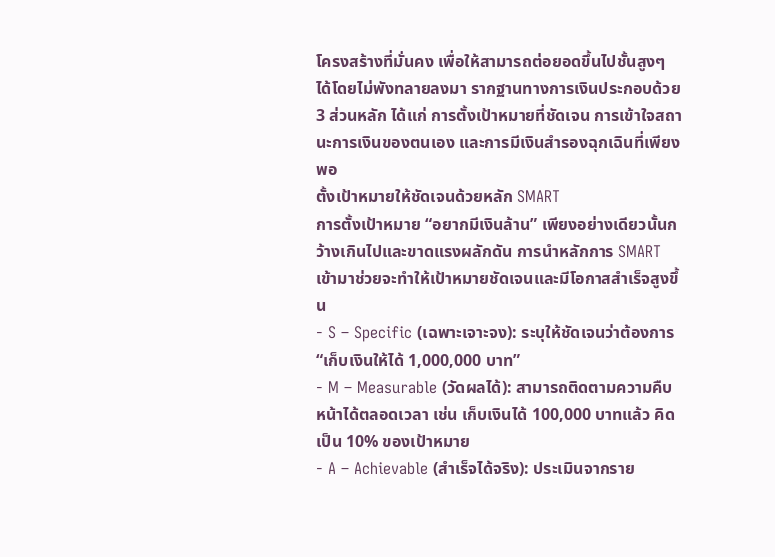โครงสร้างที่มั่นคง เพื่อให้สามารถต่อยอดขึ้นไปชั้นสูงๆ ได้โดยไม่พังทลายลงมา รากฐานทางการเงินประกอบด้วย 3 ส่วนหลัก ได้แก่ การตั้งเป้าหมายที่ชัดเจน การเข้าใจสถานะการเงินของตนเอง และการมีเงินสำรองฉุกเฉินที่เพียงพอ
ตั้งเป้าหมายให้ชัดเจนด้วยหลัก SMART
การตั้งเป้าหมาย “อยากมีเงินล้าน” เพียงอย่างเดียวนั้นกว้างเกินไปและขาดแรงผลักดัน การนำหลักการ SMART เข้ามาช่วยจะทำให้เป้าหมายชัดเจนและมีโอกาสสำเร็จสูงขึ้น
- S – Specific (เฉพาะเจาะจง): ระบุให้ชัดเจนว่าต้องการ “เก็บเงินให้ได้ 1,000,000 บาท”
- M – Measurable (วัดผลได้): สามารถติดตามความคืบหน้าได้ตลอดเวลา เช่น เก็บเงินได้ 100,000 บาทแล้ว คิดเป็น 10% ของเป้าหมาย
- A – Achievable (สำเร็จได้จริง): ประเมินจากราย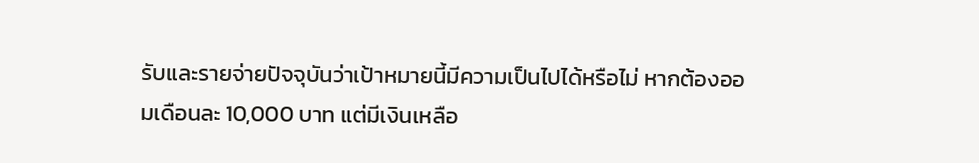รับและรายจ่ายปัจจุบันว่าเป้าหมายนี้มีความเป็นไปได้หรือไม่ หากต้องออมเดือนละ 10,000 บาท แต่มีเงินเหลือ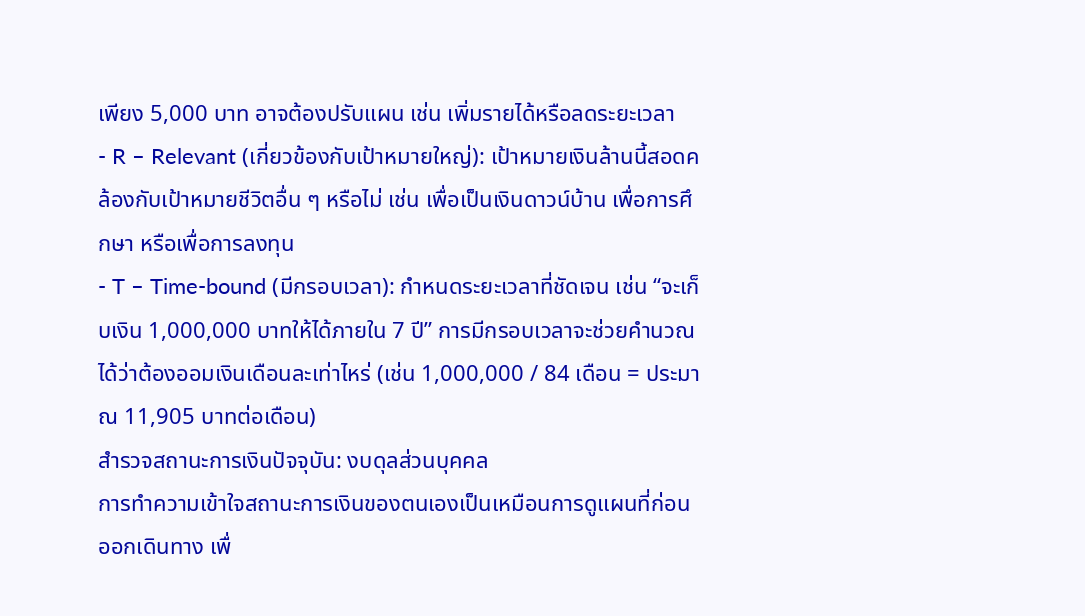เพียง 5,000 บาท อาจต้องปรับแผน เช่น เพิ่มรายได้หรือลดระยะเวลา
- R – Relevant (เกี่ยวข้องกับเป้าหมายใหญ่): เป้าหมายเงินล้านนี้สอดคล้องกับเป้าหมายชีวิตอื่น ๆ หรือไม่ เช่น เพื่อเป็นเงินดาวน์บ้าน เพื่อการศึกษา หรือเพื่อการลงทุน
- T – Time-bound (มีกรอบเวลา): กำหนดระยะเวลาที่ชัดเจน เช่น “จะเก็บเงิน 1,000,000 บาทให้ได้ภายใน 7 ปี” การมีกรอบเวลาจะช่วยคำนวณได้ว่าต้องออมเงินเดือนละเท่าไหร่ (เช่น 1,000,000 / 84 เดือน = ประมาณ 11,905 บาทต่อเดือน)
สำรวจสถานะการเงินปัจจุบัน: งบดุลส่วนบุคคล
การทำความเข้าใจสถานะการเงินของตนเองเป็นเหมือนการดูแผนที่ก่อนออกเดินทาง เพื่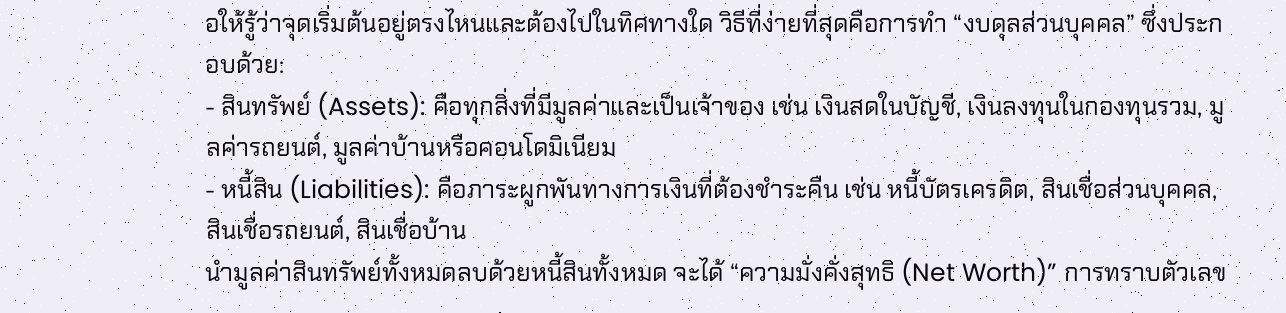อให้รู้ว่าจุดเริ่มต้นอยู่ตรงไหนและต้องไปในทิศทางใด วิธีที่ง่ายที่สุดคือการทำ “งบดุลส่วนบุคคล” ซึ่งประกอบด้วย:
- สินทรัพย์ (Assets): คือทุกสิ่งที่มีมูลค่าและเป็นเจ้าของ เช่น เงินสดในบัญชี, เงินลงทุนในกองทุนรวม, มูลค่ารถยนต์, มูลค่าบ้านหรือคอนโดมิเนียม
- หนี้สิน (Liabilities): คือภาระผูกพันทางการเงินที่ต้องชำระคืน เช่น หนี้บัตรเครดิต, สินเชื่อส่วนบุคคล, สินเชื่อรถยนต์, สินเชื่อบ้าน
นำมูลค่าสินทรัพย์ทั้งหมดลบด้วยหนี้สินทั้งหมด จะได้ “ความมั่งคั่งสุทธิ (Net Worth)” การทราบตัวเลข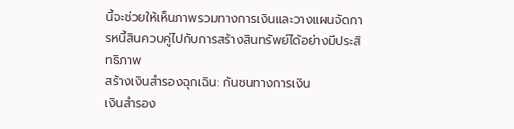นี้จะช่วยให้เห็นภาพรวมทางการเงินและวางแผนจัดการหนี้สินควบคู่ไปกับการสร้างสินทรัพย์ได้อย่างมีประสิทธิภาพ
สร้างเงินสำรองฉุกเฉิน: กันชนทางการเงิน
เงินสำรอง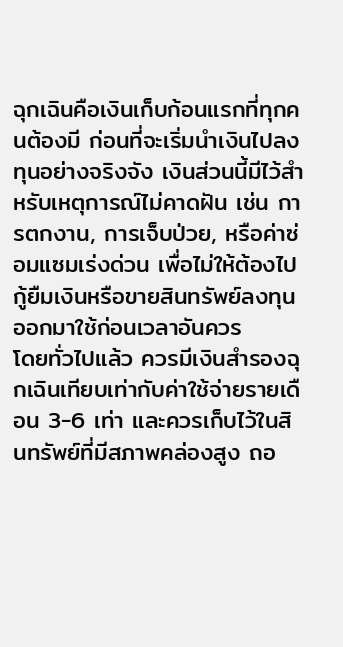ฉุกเฉินคือเงินเก็บก้อนแรกที่ทุกคนต้องมี ก่อนที่จะเริ่มนำเงินไปลงทุนอย่างจริงจัง เงินส่วนนี้มีไว้สำหรับเหตุการณ์ไม่คาดฝัน เช่น การตกงาน, การเจ็บป่วย, หรือค่าซ่อมแซมเร่งด่วน เพื่อไม่ให้ต้องไปกู้ยืมเงินหรือขายสินทรัพย์ลงทุนออกมาใช้ก่อนเวลาอันควร
โดยทั่วไปแล้ว ควรมีเงินสำรองฉุกเฉินเทียบเท่ากับค่าใช้จ่ายรายเดือน 3-6 เท่า และควรเก็บไว้ในสินทรัพย์ที่มีสภาพคล่องสูง ถอ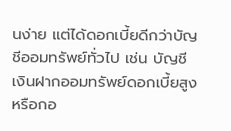นง่าย แต่ได้ดอกเบี้ยดีกว่าบัญชีออมทรัพย์ทั่วไป เช่น บัญชีเงินฝากออมทรัพย์ดอกเบี้ยสูง หรือกอ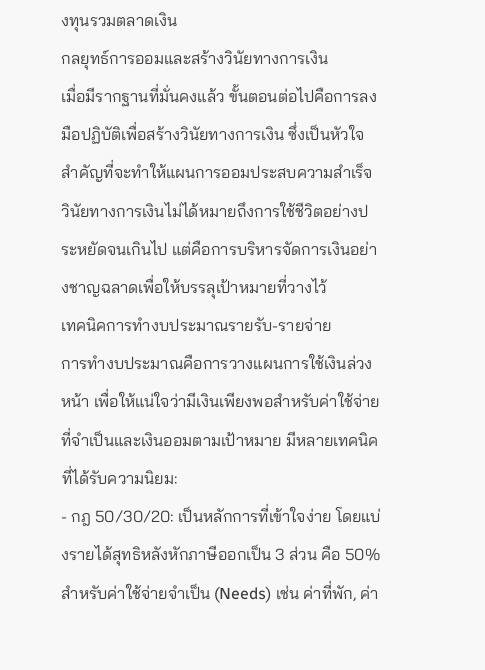งทุนรวมตลาดเงิน
กลยุทธ์การออมและสร้างวินัยทางการเงิน
เมื่อมีรากฐานที่มั่นคงแล้ว ขั้นตอนต่อไปคือการลงมือปฏิบัติเพื่อสร้างวินัยทางการเงิน ซึ่งเป็นหัวใจสำคัญที่จะทำให้แผนการออมประสบความสำเร็จ วินัยทางการเงินไม่ได้หมายถึงการใช้ชีวิตอย่างประหยัดจนเกินไป แต่คือการบริหารจัดการเงินอย่างชาญฉลาดเพื่อให้บรรลุเป้าหมายที่วางไว้
เทคนิคการทำงบประมาณรายรับ-รายจ่าย
การทำงบประมาณคือการวางแผนการใช้เงินล่วงหน้า เพื่อให้แน่ใจว่ามีเงินเพียงพอสำหรับค่าใช้จ่ายที่จำเป็นและเงินออมตามเป้าหมาย มีหลายเทคนิคที่ได้รับความนิยม:
- กฎ 50/30/20: เป็นหลักการที่เข้าใจง่าย โดยแบ่งรายได้สุทธิหลังหักภาษีออกเป็น 3 ส่วน คือ 50% สำหรับค่าใช้จ่ายจำเป็น (Needs) เช่น ค่าที่พัก, ค่า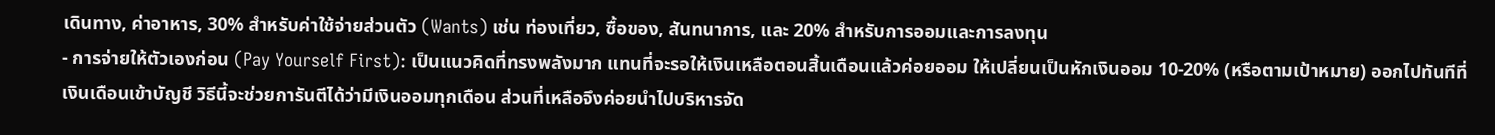เดินทาง, ค่าอาหาร, 30% สำหรับค่าใช้จ่ายส่วนตัว (Wants) เช่น ท่องเที่ยว, ซื้อของ, สันทนาการ, และ 20% สำหรับการออมและการลงทุน
- การจ่ายให้ตัวเองก่อน (Pay Yourself First): เป็นแนวคิดที่ทรงพลังมาก แทนที่จะรอให้เงินเหลือตอนสิ้นเดือนแล้วค่อยออม ให้เปลี่ยนเป็นหักเงินออม 10-20% (หรือตามเป้าหมาย) ออกไปทันทีที่เงินเดือนเข้าบัญชี วิธีนี้จะช่วยการันตีได้ว่ามีเงินออมทุกเดือน ส่วนที่เหลือจึงค่อยนำไปบริหารจัด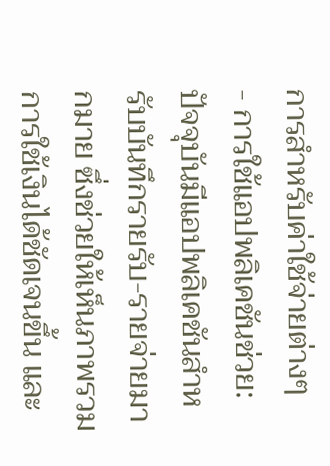การสำหรับค่าใช้จ่ายต่างๆ
- การใช้แอปพลิเคชันช่วย: ปัจจุบันมีแอปพลิเคชันสำหรับบันทึกรายรับ-รายจ่ายมากมาย ซึ่งช่วยให้เห็นภาพรวมการใช้เงินได้ชัดเจนขึ้น และ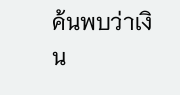ค้นพบว่าเงิน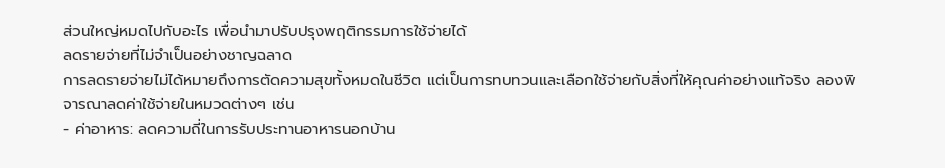ส่วนใหญ่หมดไปกับอะไร เพื่อนำมาปรับปรุงพฤติกรรมการใช้จ่ายได้
ลดรายจ่ายที่ไม่จำเป็นอย่างชาญฉลาด
การลดรายจ่ายไม่ได้หมายถึงการตัดความสุขทั้งหมดในชีวิต แต่เป็นการทบทวนและเลือกใช้จ่ายกับสิ่งที่ให้คุณค่าอย่างแท้จริง ลองพิจารณาลดค่าใช้จ่ายในหมวดต่างๆ เช่น
- ค่าอาหาร: ลดความถี่ในการรับประทานอาหารนอกบ้าน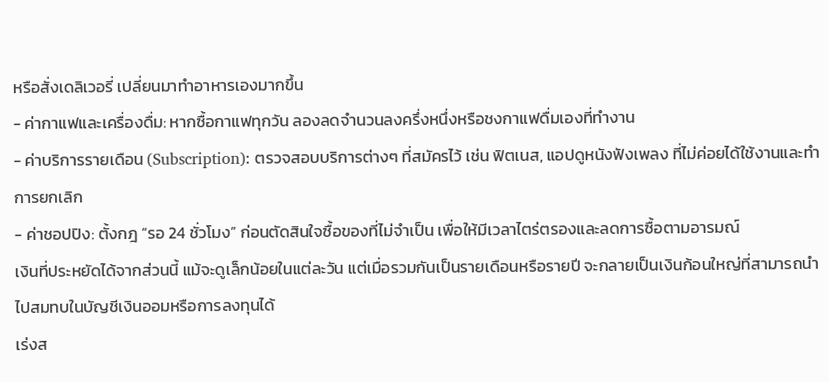หรือสั่งเดลิเวอรี่ เปลี่ยนมาทำอาหารเองมากขึ้น
- ค่ากาแฟและเครื่องดื่ม: หากซื้อกาแฟทุกวัน ลองลดจำนวนลงครึ่งหนึ่งหรือชงกาแฟดื่มเองที่ทำงาน
- ค่าบริการรายเดือน (Subscription): ตรวจสอบบริการต่างๆ ที่สมัครไว้ เช่น ฟิตเนส, แอปดูหนังฟังเพลง ที่ไม่ค่อยได้ใช้งานและทำการยกเลิก
- ค่าชอปปิง: ตั้งกฎ “รอ 24 ชั่วโมง” ก่อนตัดสินใจซื้อของที่ไม่จำเป็น เพื่อให้มีเวลาไตร่ตรองและลดการซื้อตามอารมณ์
เงินที่ประหยัดได้จากส่วนนี้ แม้จะดูเล็กน้อยในแต่ละวัน แต่เมื่อรวมกันเป็นรายเดือนหรือรายปี จะกลายเป็นเงินก้อนใหญ่ที่สามารถนำไปสมทบในบัญชีเงินออมหรือการลงทุนได้
เร่งส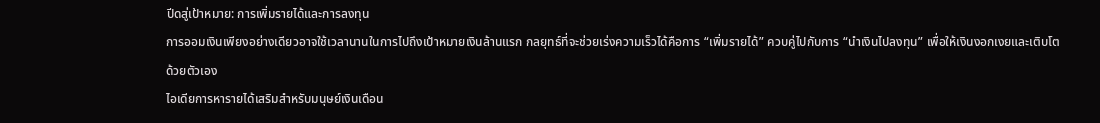ปีดสู่เป้าหมาย: การเพิ่มรายได้และการลงทุน
การออมเงินเพียงอย่างเดียวอาจใช้เวลานานในการไปถึงเป้าหมายเงินล้านแรก กลยุทธ์ที่จะช่วยเร่งความเร็วได้คือการ “เพิ่มรายได้” ควบคู่ไปกับการ “นำเงินไปลงทุน” เพื่อให้เงินงอกเงยและเติบโตด้วยตัวเอง
ไอเดียการหารายได้เสริมสำหรับมนุษย์เงินเดือน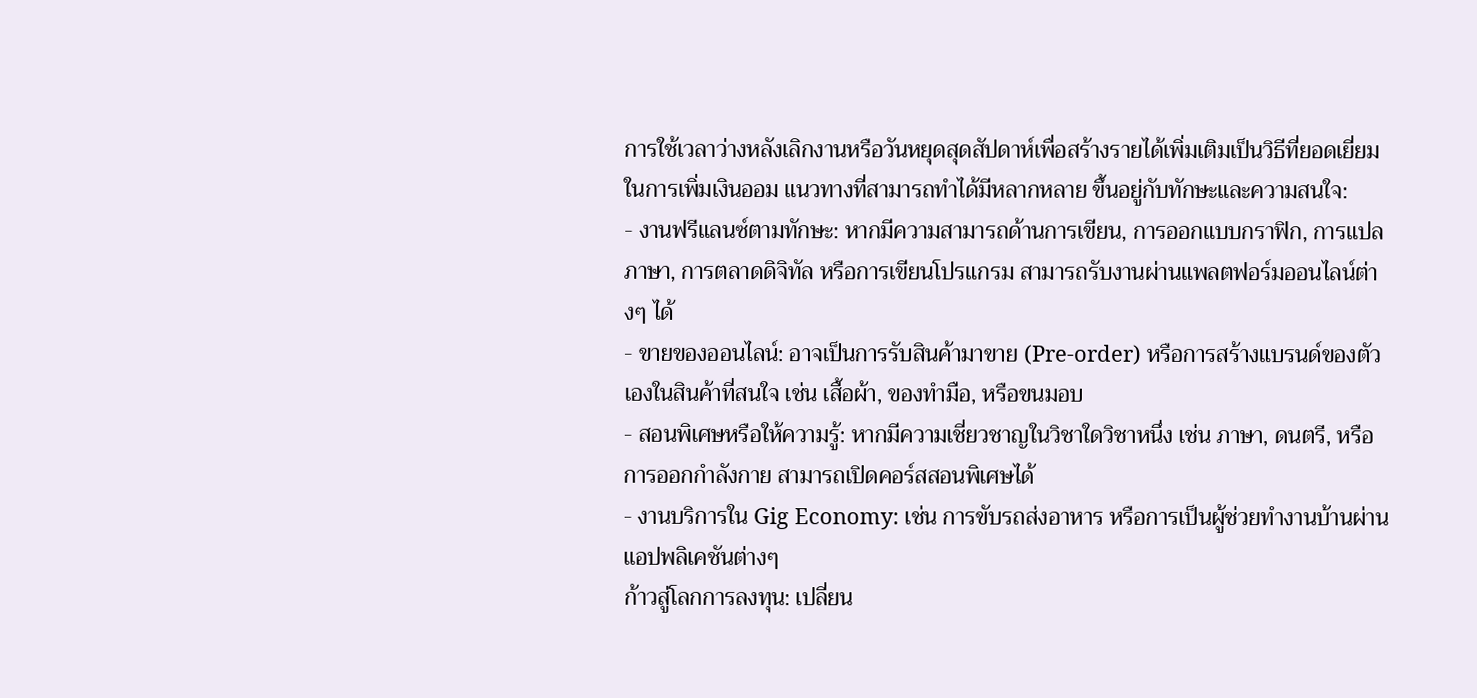การใช้เวลาว่างหลังเลิกงานหรือวันหยุดสุดสัปดาห์เพื่อสร้างรายได้เพิ่มเติมเป็นวิธีที่ยอดเยี่ยมในการเพิ่มเงินออม แนวทางที่สามารถทำได้มีหลากหลาย ขึ้นอยู่กับทักษะและความสนใจ:
- งานฟรีแลนซ์ตามทักษะ: หากมีความสามารถด้านการเขียน, การออกแบบกราฟิก, การแปลภาษา, การตลาดดิจิทัล หรือการเขียนโปรแกรม สามารถรับงานผ่านแพลตฟอร์มออนไลน์ต่างๆ ได้
- ขายของออนไลน์: อาจเป็นการรับสินค้ามาขาย (Pre-order) หรือการสร้างแบรนด์ของตัวเองในสินค้าที่สนใจ เช่น เสื้อผ้า, ของทำมือ, หรือขนมอบ
- สอนพิเศษหรือให้ความรู้: หากมีความเชี่ยวชาญในวิชาใดวิชาหนึ่ง เช่น ภาษา, ดนตรี, หรือการออกกำลังกาย สามารถเปิดคอร์สสอนพิเศษได้
- งานบริการใน Gig Economy: เช่น การขับรถส่งอาหาร หรือการเป็นผู้ช่วยทำงานบ้านผ่านแอปพลิเคชันต่างๆ
ก้าวสู่โลกการลงทุน: เปลี่ยน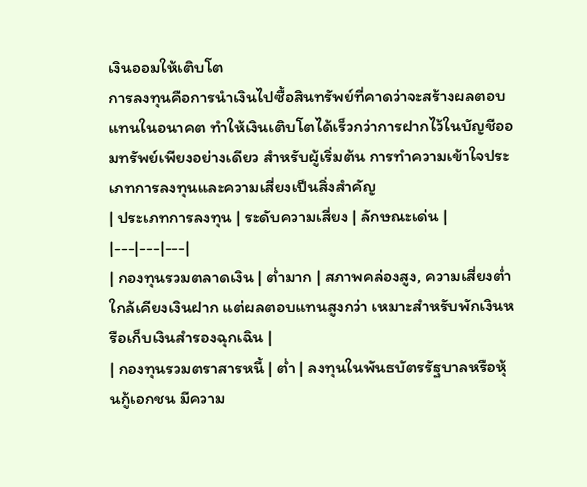เงินออมให้เติบโต
การลงทุนคือการนำเงินไปซื้อสินทรัพย์ที่คาดว่าจะสร้างผลตอบแทนในอนาคต ทำให้เงินเติบโตได้เร็วกว่าการฝากไว้ในบัญชีออมทรัพย์เพียงอย่างเดียว สำหรับผู้เริ่มต้น การทำความเข้าใจประเภทการลงทุนและความเสี่ยงเป็นสิ่งสำคัญ
| ประเภทการลงทุน | ระดับความเสี่ยง | ลักษณะเด่น |
|---|---|---|
| กองทุนรวมตลาดเงิน | ต่ำมาก | สภาพคล่องสูง, ความเสี่ยงต่ำใกล้เคียงเงินฝาก แต่ผลตอบแทนสูงกว่า เหมาะสำหรับพักเงินหรือเก็บเงินสำรองฉุกเฉิน |
| กองทุนรวมตราสารหนี้ | ต่ำ | ลงทุนในพันธบัตรรัฐบาลหรือหุ้นกู้เอกชน มีความ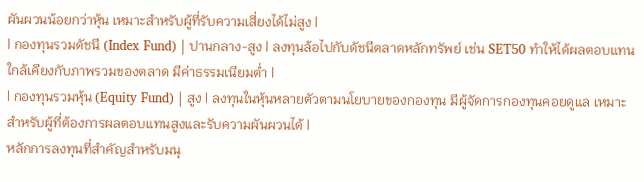ผันผวนน้อยกว่าหุ้น เหมาะสำหรับผู้ที่รับความเสี่ยงได้ไม่สูง |
| กองทุนรวมดัชนี (Index Fund) | ปานกลาง-สูง | ลงทุนล้อไปกับดัชนีตลาดหลักทรัพย์ เช่น SET50 ทำให้ได้ผลตอบแทนใกล้เคียงกับภาพรวมของตลาด มีค่าธรรมเนียมต่ำ |
| กองทุนรวมหุ้น (Equity Fund) | สูง | ลงทุนในหุ้นหลายตัวตามนโยบายของกองทุน มีผู้จัดการกองทุนคอยดูแล เหมาะสำหรับผู้ที่ต้องการผลตอบแทนสูงและรับความผันผวนได้ |
หลักการลงทุนที่สำคัญสำหรับมนุ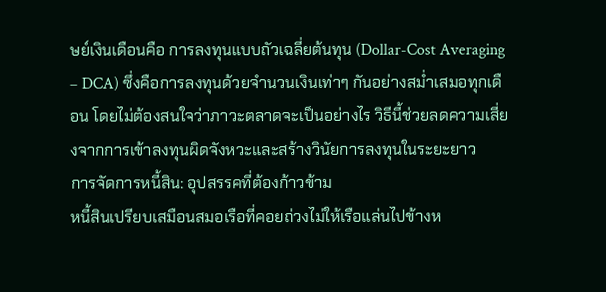ษย์เงินเดือนคือ การลงทุนแบบถัวเฉลี่ยต้นทุน (Dollar-Cost Averaging – DCA) ซึ่งคือการลงทุนด้วยจำนวนเงินเท่าๆ กันอย่างสม่ำเสมอทุกเดือน โดยไม่ต้องสนใจว่าภาวะตลาดจะเป็นอย่างไร วิธีนี้ช่วยลดความเสี่ยงจากการเข้าลงทุนผิดจังหวะและสร้างวินัยการลงทุนในระยะยาว
การจัดการหนี้สิน: อุปสรรคที่ต้องก้าวข้าม
หนี้สินเปรียบเสมือนสมอเรือที่คอยถ่วงไม่ให้เรือแล่นไปข้างห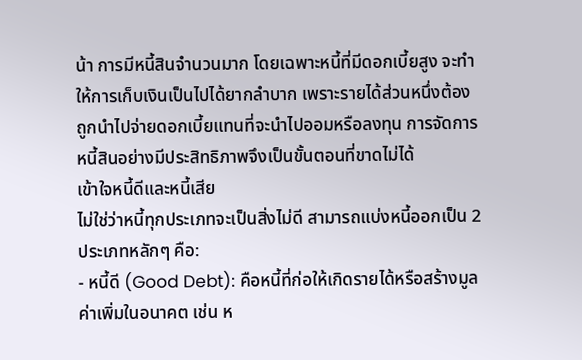น้า การมีหนี้สินจำนวนมาก โดยเฉพาะหนี้ที่มีดอกเบี้ยสูง จะทำให้การเก็บเงินเป็นไปได้ยากลำบาก เพราะรายได้ส่วนหนึ่งต้องถูกนำไปจ่ายดอกเบี้ยแทนที่จะนำไปออมหรือลงทุน การจัดการหนี้สินอย่างมีประสิทธิภาพจึงเป็นขั้นตอนที่ขาดไม่ได้
เข้าใจหนี้ดีและหนี้เสีย
ไม่ใช่ว่าหนี้ทุกประเภทจะเป็นสิ่งไม่ดี สามารถแบ่งหนี้ออกเป็น 2 ประเภทหลักๆ คือ:
- หนี้ดี (Good Debt): คือหนี้ที่ก่อให้เกิดรายได้หรือสร้างมูลค่าเพิ่มในอนาคต เช่น ห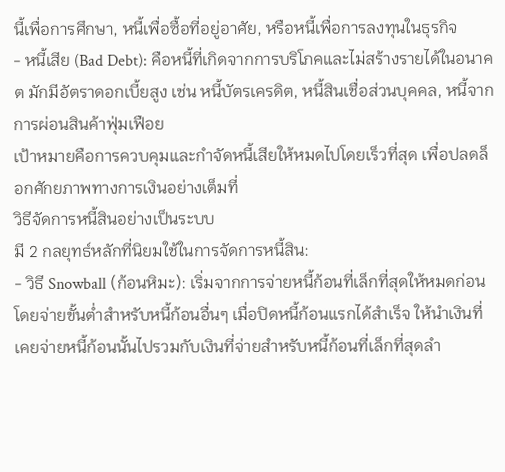นี้เพื่อการศึกษา, หนี้เพื่อซื้อที่อยู่อาศัย, หรือหนี้เพื่อการลงทุนในธุรกิจ
- หนี้เสีย (Bad Debt): คือหนี้ที่เกิดจากการบริโภคและไม่สร้างรายได้ในอนาคต มักมีอัตราดอกเบี้ยสูง เช่น หนี้บัตรเครดิต, หนี้สินเชื่อส่วนบุคคล, หนี้จากการผ่อนสินค้าฟุ่มเฟือย
เป้าหมายคือการควบคุมและกำจัดหนี้เสียให้หมดไปโดยเร็วที่สุด เพื่อปลดล็อกศักยภาพทางการเงินอย่างเต็มที่
วิธีจัดการหนี้สินอย่างเป็นระบบ
มี 2 กลยุทธ์หลักที่นิยมใช้ในการจัดการหนี้สิน:
- วิธี Snowball (ก้อนหิมะ): เริ่มจากการจ่ายหนี้ก้อนที่เล็กที่สุดให้หมดก่อน โดยจ่ายขั้นต่ำสำหรับหนี้ก้อนอื่นๆ เมื่อปิดหนี้ก้อนแรกได้สำเร็จ ให้นำเงินที่เคยจ่ายหนี้ก้อนนั้นไปรวมกับเงินที่จ่ายสำหรับหนี้ก้อนที่เล็กที่สุดลำ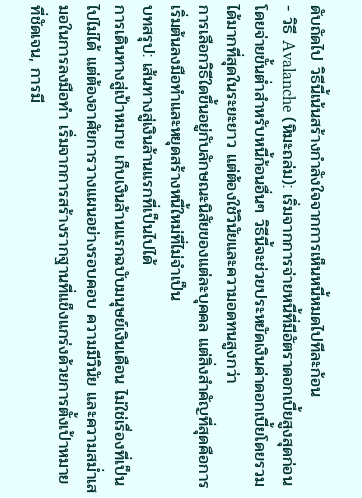ดับถัดไป วิธีนี้เน้นสร้างกำลังใจจากการเห็นหนี้หมดไปทีละก้อน
- วิธี Avalanche (หิมะถล่ม): เริ่มจากการจ่ายหนี้ที่มีอัตราดอกเบี้ยสูงสุดก่อน โดยจ่ายขั้นต่ำสำหรับหนี้ก้อนอื่นๆ วิธีนี้จะช่วยประหยัดเงินค่าดอกเบี้ยโดยรวมได้มากที่สุดในระยะยาว แต่ต้องใช้วินัยและความอดทนสูงกว่า
การเลือกวิธีใดขึ้นอยู่กับลักษณะนิสัยของแต่ละบุคคล แต่สิ่งสำคัญที่สุดคือการเริ่มต้นลงมือทำและหยุดสร้างหนี้ใหม่ที่ไม่จำเป็น
บทสรุป: เส้นทางสู่เงินล้านแรกที่เป็นไปได้
การเดินทางสู่เป้าหมาย เก็บเงินล้านแรกฉบับมนุษย์เงินเดือน ไม่ใช่เรื่องที่เป็นไปไม่ได้ แต่ต้องอาศัยการวางแผนอย่างรอบคอบ ความมีวินัย และความสม่ำเสมอในการลงมือทำ เริ่มจากการสร้างรากฐานที่แข็งแกร่งด้วยการตั้งเป้าหมายที่ชัดเจน, การมี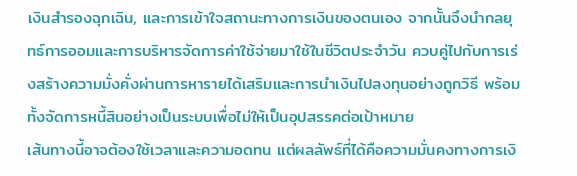เงินสำรองฉุกเฉิน, และการเข้าใจสถานะทางการเงินของตนเอง จากนั้นจึงนำกลยุทธ์การออมและการบริหารจัดการค่าใช้จ่ายมาใช้ในชีวิตประจำวัน ควบคู่ไปกับการเร่งสร้างความมั่งคั่งผ่านการหารายได้เสริมและการนำเงินไปลงทุนอย่างถูกวิธี พร้อมทั้งจัดการหนี้สินอย่างเป็นระบบเพื่อไม่ให้เป็นอุปสรรคต่อเป้าหมาย
เส้นทางนี้อาจต้องใช้เวลาและความอดทน แต่ผลลัพธ์ที่ได้คือความมั่นคงทางการเงิ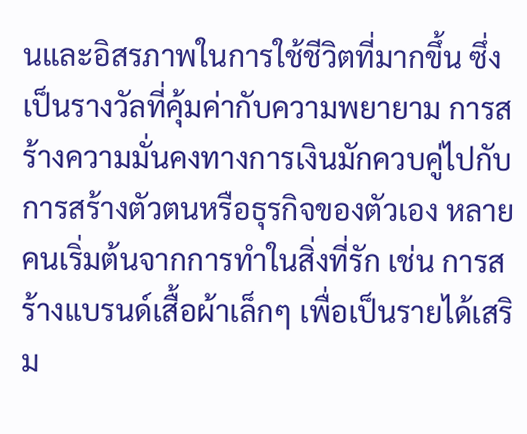นและอิสรภาพในการใช้ชีวิตที่มากขึ้น ซึ่งเป็นรางวัลที่คุ้มค่ากับความพยายาม การสร้างความมั่นคงทางการเงินมักควบคู่ไปกับการสร้างตัวตนหรือธุรกิจของตัวเอง หลายคนเริ่มต้นจากการทำในสิ่งที่รัก เช่น การสร้างแบรนด์เสื้อผ้าเล็กๆ เพื่อเป็นรายได้เสริม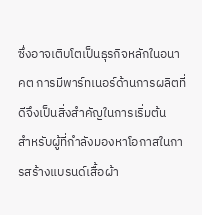ซึ่งอาจเติบโตเป็นธุรกิจหลักในอนาคต การมีพาร์ทเนอร์ด้านการผลิตที่ดีจึงเป็นสิ่งสำคัญในการเริ่มต้น
สำหรับผู้ที่กำลังมองหาโอกาสในการสร้างแบรนด์เสื้อผ้า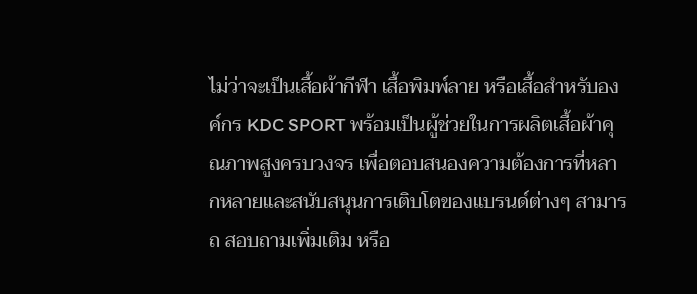ไม่ว่าจะเป็นเสื้อผ้ากีฬา เสื้อพิมพ์ลาย หรือเสื้อสำหรับองค์กร KDC SPORT พร้อมเป็นผู้ช่วยในการผลิตเสื้อผ้าคุณภาพสูงครบวงจร เพื่อตอบสนองความต้องการที่หลากหลายและสนับสนุนการเติบโตของแบรนด์ต่างๆ สามารถ สอบถามเพิ่มเติม หรือ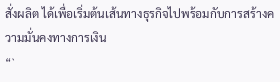สั่งผลิต ได้เพื่อเริ่มต้นเส้นทางธุรกิจไปพร้อมกับการสร้างความมั่นคงทางการเงิน
“`